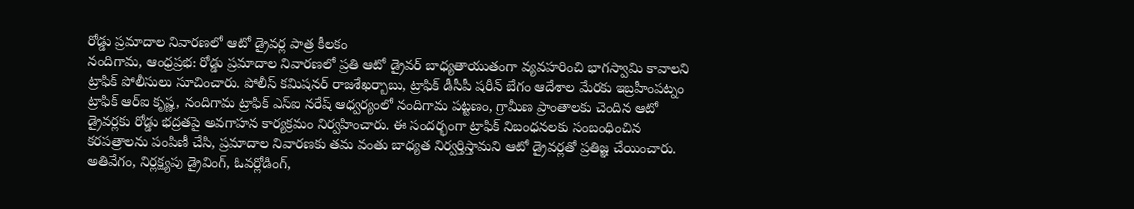రోడ్డు ప్రమాదాల నివారణలో ఆటో డ్రైవర్ల పాత్ర కీలకం
నందిగామ, ఆంధ్రప్రభ: రోడ్డు ప్రమాదాల నివారణలో ప్రతి ఆటో డ్రైవర్ బాధ్యతాయుతంగా వ్యవహరించి భాగస్వామి కావాలని ట్రాఫిక్ పోలీసులు సూచించారు. పోలీస్ కమిషనర్ రాజశేఖర్బాబు, ట్రాఫిక్ డీసీపీ షరీన్ బేగం ఆదేశాల మేరకు ఇబ్రహీంపట్నం ట్రాఫిక్ ఆర్ఐ కృష్ణ, నందిగామ ట్రాఫిక్ ఎస్ఐ నరేష్ ఆధ్వర్యంలో నందిగామ పట్టణం, గ్రామీణ ప్రాంతాలకు చెందిన ఆటో డ్రైవర్లకు రోడ్డు భద్రతపై అవగాహన కార్యక్రమం నిర్వహించారు. ఈ సందర్భంగా ట్రాఫిక్ నిబంధనలకు సంబంధించిన కరపత్రాలను పంపిణీ చేసి, ప్రమాదాల నివారణకు తమ వంతు బాధ్యత నిర్వర్తిస్తామని ఆటో డ్రైవర్లతో ప్రతిజ్ఞ చేయించారు.
అతివేగం, నిర్లక్ష్యపు డ్రైవింగ్, ఓవర్లోడింగ్,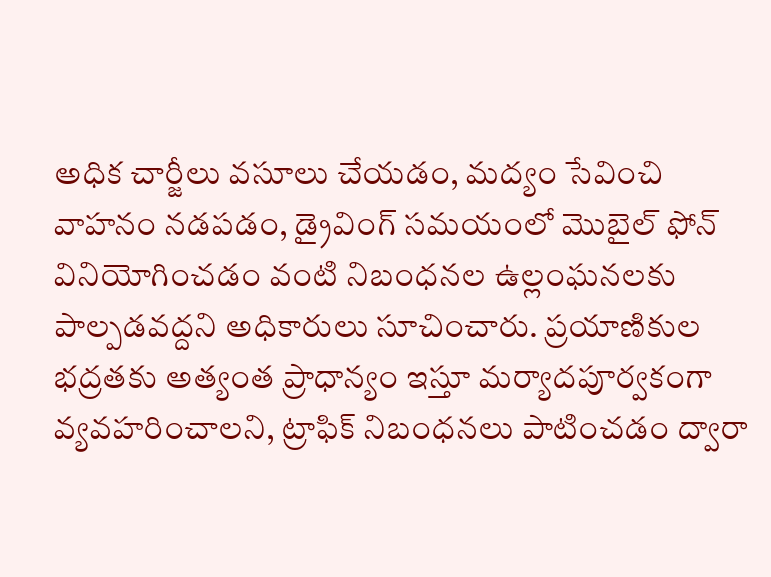అధిక చార్జీలు వసూలు చేయడం, మద్యం సేవించి వాహనం నడపడం, డ్రైవింగ్ సమయంలో మొబైల్ ఫోన్ వినియోగించడం వంటి నిబంధనల ఉల్లంఘనలకు పాల్పడవద్దని అధికారులు సూచించారు. ప్రయాణికుల భద్రతకు అత్యంత ప్రాధాన్యం ఇస్తూ మర్యాదపూర్వకంగా వ్యవహరించాలని, ట్రాఫిక్ నిబంధనలు పాటించడం ద్వారా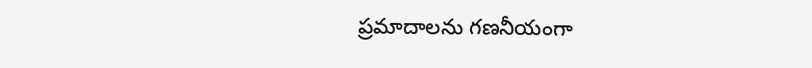ప్రమాదాలను గణనీయంగా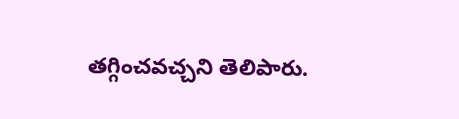తగ్గించవచ్చని తెలిపారు.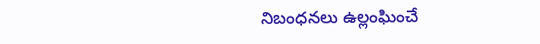నిబంధనలు ఉల్లంఘించే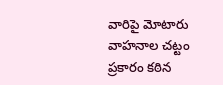వారిపై మోటారు వాహనాల చట్టం ప్రకారం కఠిన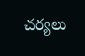చర్యలు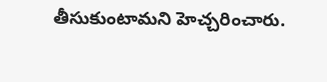తీసుకుంటామని హెచ్చరించారు.